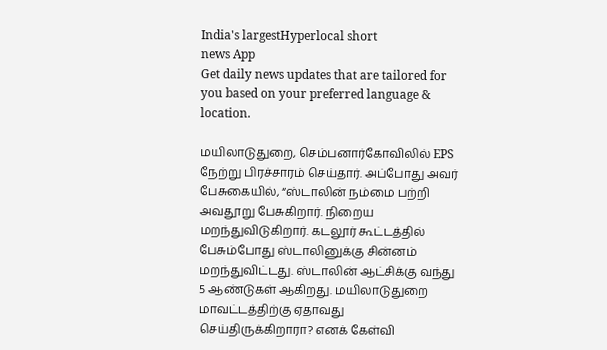India's largestHyperlocal short
news App
Get daily news updates that are tailored for you based on your preferred language & location.

மயிலாடுதுறை, செம்பனார்கோவிலில் EPS நேற்று பிரச்சாரம் செய்தார். அப்போது அவர் பேசுகையில், “ஸ்டாலின் நம்மை பற்றி அவதூறு பேசுகிறார். நிறைய மறந்துவிடுகிறார். கடலூர் கூட்டத்தில் பேசும்போது ஸ்டாலினுக்கு சின்னம் மறந்துவிட்டது. ஸ்டாலின் ஆட்சிக்கு வந்து 5 ஆண்டுகள் ஆகிறது. மயிலாடுதுறை மாவட்டத்திற்கு ஏதாவது செய்திருக்கிறாரா? எனக் கேள்வி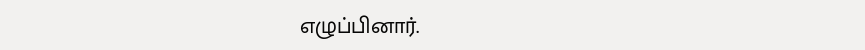எழுப்பினார்.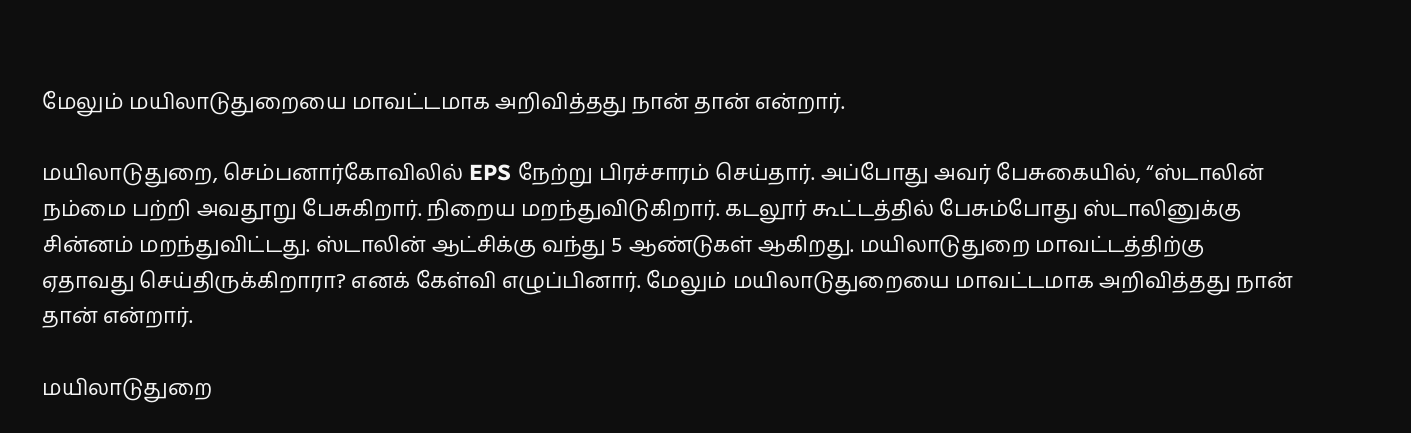மேலும் மயிலாடுதுறையை மாவட்டமாக அறிவித்தது நான் தான் என்றார்.

மயிலாடுதுறை, செம்பனார்கோவிலில் EPS நேற்று பிரச்சாரம் செய்தார். அப்போது அவர் பேசுகையில், “ஸ்டாலின் நம்மை பற்றி அவதூறு பேசுகிறார். நிறைய மறந்துவிடுகிறார். கடலூர் கூட்டத்தில் பேசும்போது ஸ்டாலினுக்கு சின்னம் மறந்துவிட்டது. ஸ்டாலின் ஆட்சிக்கு வந்து 5 ஆண்டுகள் ஆகிறது. மயிலாடுதுறை மாவட்டத்திற்கு ஏதாவது செய்திருக்கிறாரா? எனக் கேள்வி எழுப்பினார். மேலும் மயிலாடுதுறையை மாவட்டமாக அறிவித்தது நான் தான் என்றார்.

மயிலாடுதுறை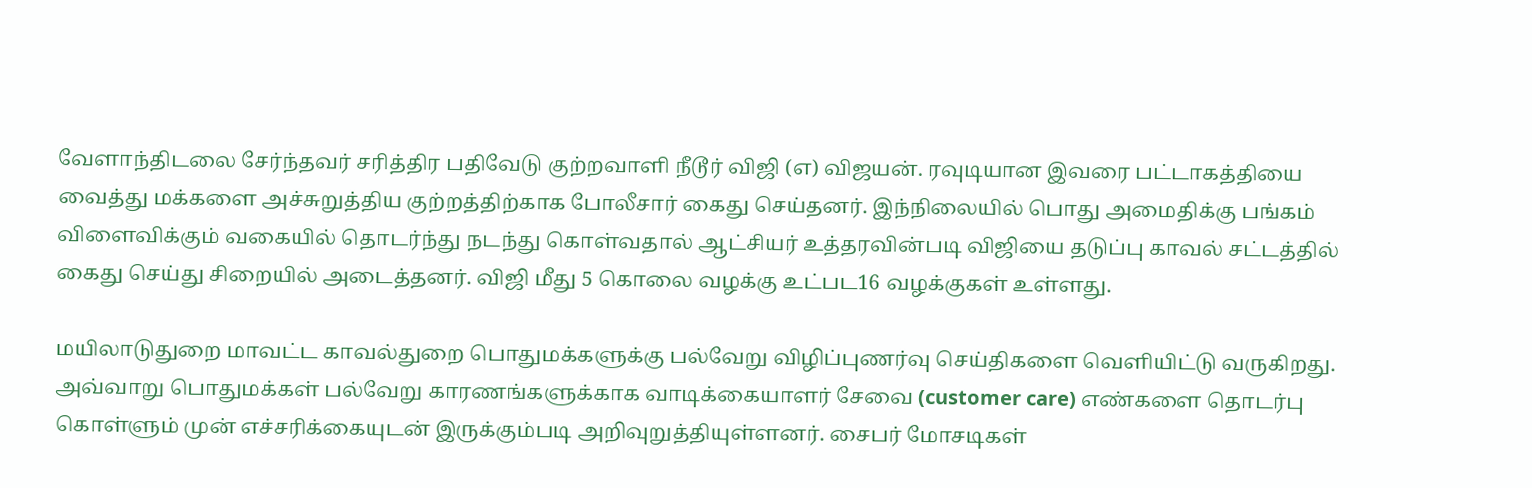வேளாந்திடலை சேர்ந்தவர் சரித்திர பதிவேடு குற்றவாளி நீடூர் விஜி (எ) விஜயன். ரவுடியான இவரை பட்டாகத்தியை வைத்து மக்களை அச்சுறுத்திய குற்றத்திற்காக போலீசார் கைது செய்தனர். இந்நிலையில் பொது அமைதிக்கு பங்கம் விளைவிக்கும் வகையில் தொடர்ந்து நடந்து கொள்வதால் ஆட்சியர் உத்தரவின்படி விஜியை தடுப்பு காவல் சட்டத்தில் கைது செய்து சிறையில் அடைத்தனர். விஜி மீது 5 கொலை வழக்கு உட்பட16 வழக்குகள் உள்ளது.

மயிலாடுதுறை மாவட்ட காவல்துறை பொதுமக்களுக்கு பல்வேறு விழிப்புணர்வு செய்திகளை வெளியிட்டு வருகிறது. அவ்வாறு பொதுமக்கள் பல்வேறு காரணங்களுக்காக வாடிக்கையாளர் சேவை (customer care) எண்களை தொடர்பு கொள்ளும் முன் எச்சரிக்கையுடன் இருக்கும்படி அறிவுறுத்தியுள்ளனர். சைபர் மோசடிகள்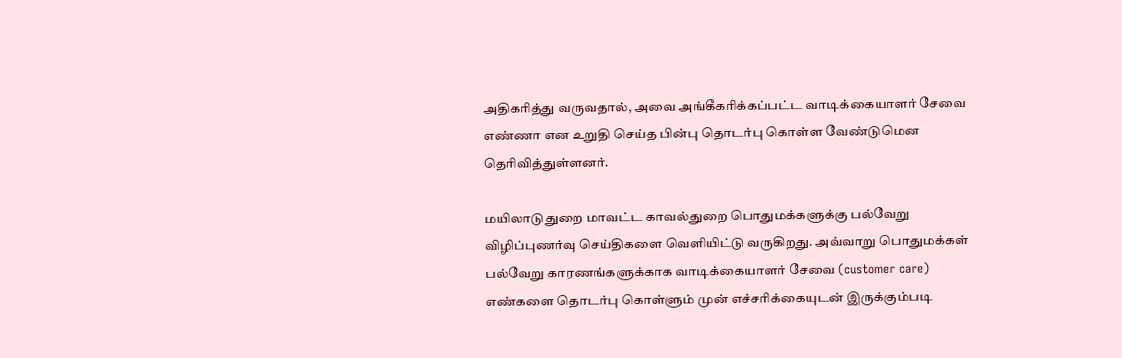அதிகரித்து வருவதால், அவை அங்கீகரிக்கப்பட்ட வாடிக்கையாளர் சேவை எண்ணா என உறுதி செய்த பின்பு தொடர்பு கொள்ள வேண்டுமென தெரிவித்துள்ளனர்.

மயிலாடுதுறை மாவட்ட காவல்துறை பொதுமக்களுக்கு பல்வேறு விழிப்புணர்வு செய்திகளை வெளியிட்டு வருகிறது. அவ்வாறு பொதுமக்கள் பல்வேறு காரணங்களுக்காக வாடிக்கையாளர் சேவை (customer care) எண்களை தொடர்பு கொள்ளும் முன் எச்சரிக்கையுடன் இருக்கும்படி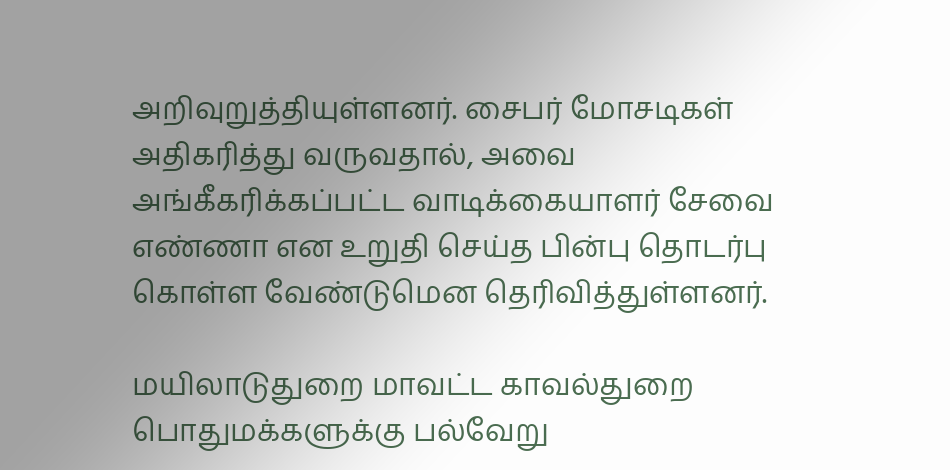அறிவுறுத்தியுள்ளனர். சைபர் மோசடிகள் அதிகரித்து வருவதால், அவை அங்கீகரிக்கப்பட்ட வாடிக்கையாளர் சேவை எண்ணா என உறுதி செய்த பின்பு தொடர்பு கொள்ள வேண்டுமென தெரிவித்துள்ளனர்.

மயிலாடுதுறை மாவட்ட காவல்துறை பொதுமக்களுக்கு பல்வேறு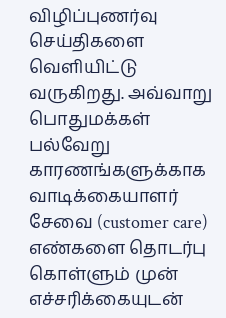விழிப்புணர்வு செய்திகளை வெளியிட்டு வருகிறது. அவ்வாறு பொதுமக்கள் பல்வேறு காரணங்களுக்காக வாடிக்கையாளர் சேவை (customer care) எண்களை தொடர்பு கொள்ளும் முன் எச்சரிக்கையுடன்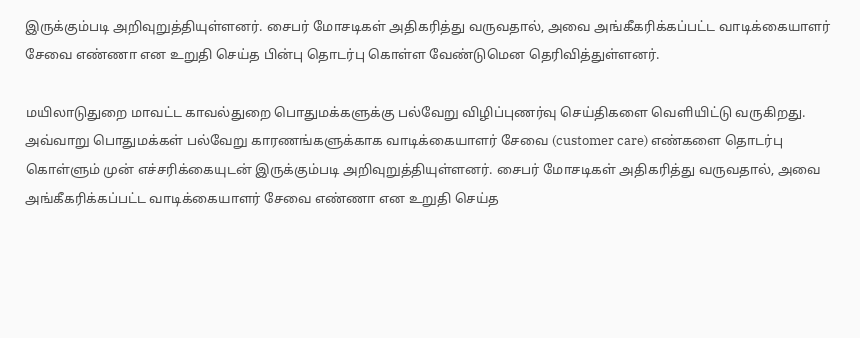இருக்கும்படி அறிவுறுத்தியுள்ளனர். சைபர் மோசடிகள் அதிகரித்து வருவதால், அவை அங்கீகரிக்கப்பட்ட வாடிக்கையாளர் சேவை எண்ணா என உறுதி செய்த பின்பு தொடர்பு கொள்ள வேண்டுமென தெரிவித்துள்ளனர்.

மயிலாடுதுறை மாவட்ட காவல்துறை பொதுமக்களுக்கு பல்வேறு விழிப்புணர்வு செய்திகளை வெளியிட்டு வருகிறது. அவ்வாறு பொதுமக்கள் பல்வேறு காரணங்களுக்காக வாடிக்கையாளர் சேவை (customer care) எண்களை தொடர்பு கொள்ளும் முன் எச்சரிக்கையுடன் இருக்கும்படி அறிவுறுத்தியுள்ளனர். சைபர் மோசடிகள் அதிகரித்து வருவதால், அவை அங்கீகரிக்கப்பட்ட வாடிக்கையாளர் சேவை எண்ணா என உறுதி செய்த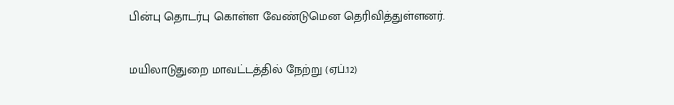பின்பு தொடர்பு கொள்ள வேண்டுமென தெரிவித்துள்ளனர்.

மயிலாடுதுறை மாவட்டத்தில் நேற்று (ஏப்.12)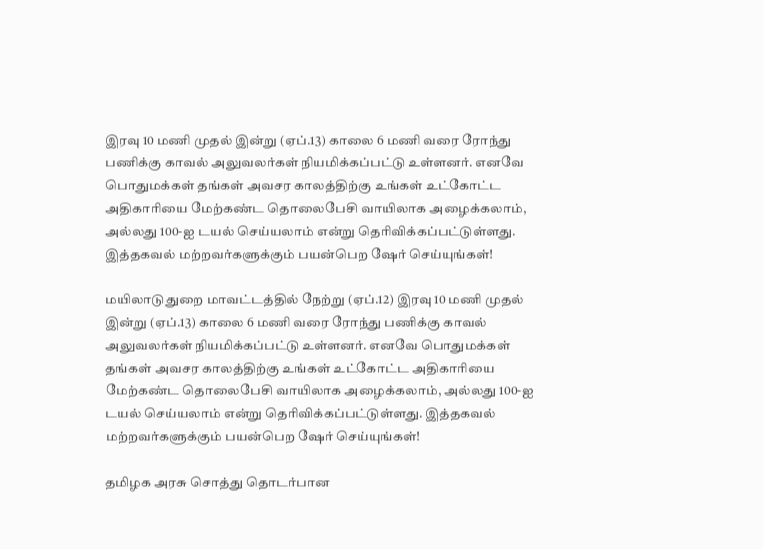இரவு 10 மணி முதல் இன்று (ஏப்.13) காலை 6 மணி வரை ரோந்து பணிக்கு காவல் அலுவலர்கள் நியமிக்கப்பட்டு உள்ளனர். எனவே பொதுமக்கள் தங்கள் அவசர காலத்திற்கு உங்கள் உட்கோட்ட அதிகாரியை மேற்கண்ட தொலைபேசி வாயிலாக அழைக்கலாம், அல்லது 100-ஐ டயல் செய்யலாம் என்று தெரிவிக்கப்பட்டுள்ளது. இத்தகவல் மற்றவர்களுக்கும் பயன்பெற ஷேர் செய்யுங்கள்!

மயிலாடுதுறை மாவட்டத்தில் நேற்று (ஏப்.12) இரவு 10 மணி முதல் இன்று (ஏப்.13) காலை 6 மணி வரை ரோந்து பணிக்கு காவல் அலுவலர்கள் நியமிக்கப்பட்டு உள்ளனர். எனவே பொதுமக்கள் தங்கள் அவசர காலத்திற்கு உங்கள் உட்கோட்ட அதிகாரியை மேற்கண்ட தொலைபேசி வாயிலாக அழைக்கலாம், அல்லது 100-ஐ டயல் செய்யலாம் என்று தெரிவிக்கப்பட்டுள்ளது. இத்தகவல் மற்றவர்களுக்கும் பயன்பெற ஷேர் செய்யுங்கள்!

தமிழக அரசு சொத்து தொடர்பான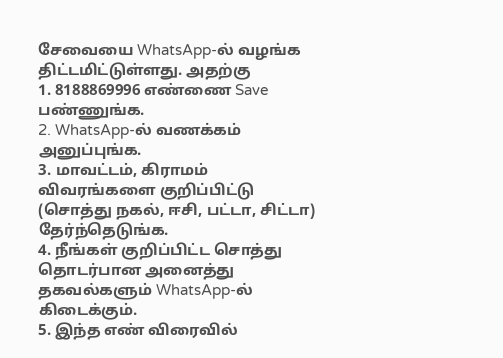சேவையை WhatsApp-ல் வழங்க திட்டமிட்டுள்ளது. அதற்கு
1. 8188869996 எண்ணை Save பண்ணுங்க.
2. WhatsApp-ல் வணக்கம் அனுப்புங்க.
3. மாவட்டம், கிராமம் விவரங்களை குறிப்பிட்டு (சொத்து நகல், ஈசி, பட்டா, சிட்டா) தேர்ந்தெடுங்க.
4. நீங்கள் குறிப்பிட்ட சொத்து தொடர்பான அனைத்து தகவல்களும் WhatsApp-ல் கிடைக்கும்.
5. இந்த எண் விரைவில்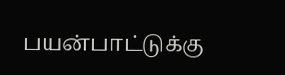பயன்பாட்டுக்கு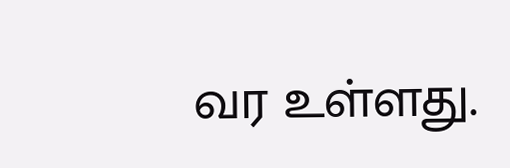வர உள்ளது.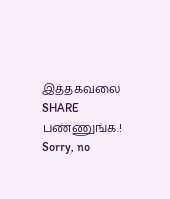இத்தகவலை SHARE பண்ணுங்க.!
Sorry, no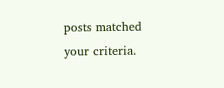posts matched your criteria.